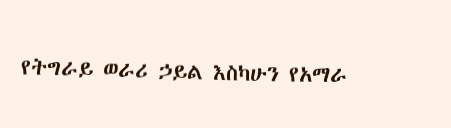የትግራይ ወራሪ ኃይል እስካሁን የአማራ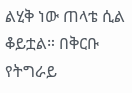ልሂቅ ነው ጠላቴ ሲል ቆይቷል። በቅርቡ የትግራይ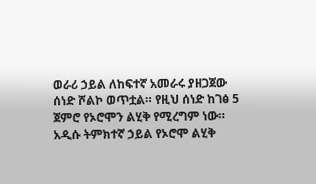ወራሪ ኃይል ለከፍተኛ አመራሩ ያዘጋጀው ሰነድ ሾልኮ ወጥቷል። የዚህ ሰነድ ከገፅ 5 ጀምሮ የኦሮሞን ልሂቅ የሚረግም ነው። አዲሱ ትምክተኛ ኃይል የኦሮሞ ልሂቅ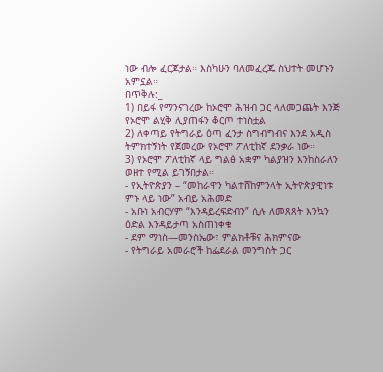ነው ብሎ ፈርጆታል። እስካሁን ባለመፈረጁ ስህተት መሆኑን አምኗል።
በጥቅሉ:_
1) በይፋ የማንናገረው ከኦሮሞ ሕዝብ ጋር ላለመጋጨት እንጅ የኦሮሞ ልሂቅ ሊያጠፋን ቆርጦ ተነስቷል
2) ለቀጣይ የትግራይ ዕጣ ፈንታ ስግብግብና እንደ አዲስ ትምክተኝነት የጀመረው የኦሮሞ ፖለቲከኛ ደንቃራ ነው።
3) የኦሮሞ ፖለቲከኛ ላይ ግልፅ አቋም ካልያዝን እንከስራለን ወዘተ የሚል ይገኝበታል።
- የኢትዮጵያን – “መከራዋን ካልተሸከምንላት ኢትዮጵያዊነቱ ምኑ ላይ ነው” አብይ አሕመድ
- አቡነ አብርሃም “እንዳይረፍድብን” ሲሉ ለመጸጸት እንኳን ዕድል እንዳይታጣ አስጠነቀቁ
- ደም ማነስ—መንስኤው፣ ምልክቶቹና ሕክምናው
- የትግራይ አመራሮች ከፌደራል መንግስት ጋር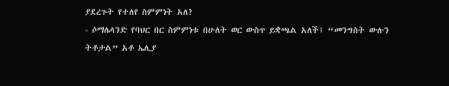ያደረጉት የተለየ ስምምነት አለ?
- ሶማሌላንድ የባህር በር ስምምነቱ በሁለት ወር ውስጥ ይቋጫል አለች፤ “መንግስት ውሉን ትቶታል” አቶ ኤሊያ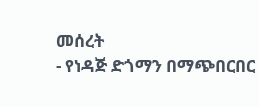መሰረት
- የነዳጅ ድጎማን በማጭበርበር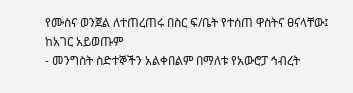የሙስና ወንጀል ለተጠረጠሩ በስር ፍ/ቤት የተሰጠ ዋስትና ፀናላቸው፤ ከአገር አይወጡም
- መንግስት ስድተኞችን አልቀበልም በማለቱ የአውሮፓ ኅብረት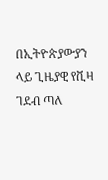በኢትዮጵያውያን ላይ ጊዜያዊ የቪዛ ገደብ ጣለ